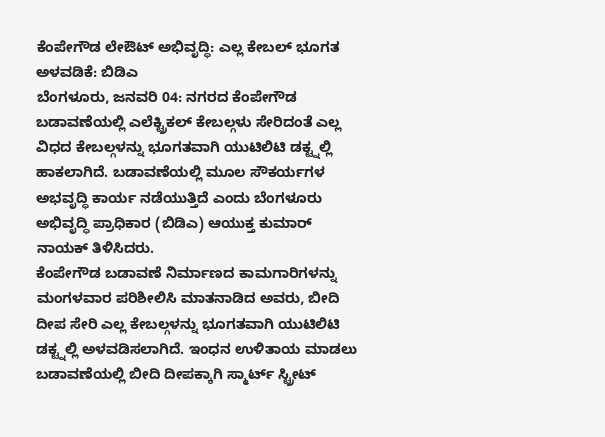ಕೆಂಪೇಗೌಡ ಲೇಔಟ್ ಅಭಿವೃದ್ಧಿ: ಎಲ್ಲ ಕೇಬಲ್ ಭೂಗತ ಅಳವಡಿಕೆ: ಬಿಡಿಎ
ಬೆಂಗಳೂರು, ಜನವರಿ 04: ನಗರದ ಕೆಂಪೇಗೌಡ ಬಡಾವಣೆಯಲ್ಲಿ ಎಲೆಕ್ಟ್ರಿಕಲ್ ಕೇಬಲ್ಗಳು ಸೇರಿದಂತೆ ಎಲ್ಲ ವಿಧದ ಕೇಬಲ್ಗಳನ್ನು ಭೂಗತವಾಗಿ ಯುಟಿಲಿಟಿ ಡಕ್ಟ್ನಲ್ಲಿ ಹಾಕಲಾಗಿದೆ. ಬಡಾವಣೆಯಲ್ಲಿ ಮೂಲ ಸೌಕರ್ಯಗಳ ಅಭವೃದ್ಧಿ ಕಾರ್ಯ ನಡೆಯುತ್ತಿದೆ ಎಂದು ಬೆಂಗಳೂರು ಅಭಿವೃದ್ಧಿ ಪ್ರಾಧಿಕಾರ (ಬಿಡಿಎ) ಆಯುಕ್ತ ಕುಮಾರ್ ನಾಯಕ್ ತಿಳಿಸಿದರು.
ಕೆಂಪೇಗೌಡ ಬಡಾವಣೆ ನಿರ್ಮಾಣದ ಕಾಮಗಾರಿಗಳನ್ನು ಮಂಗಳವಾರ ಪರಿಶೀಲಿಸಿ ಮಾತನಾಡಿದ ಅವರು, ಬೀದಿ ದೀಪ ಸೇರಿ ಎಲ್ಲ ಕೇಬಲ್ಗಳನ್ನು ಭೂಗತವಾಗಿ ಯುಟಿಲಿಟಿ ಡಕ್ಟ್ನಲ್ಲಿ ಅಳವಡಿಸಲಾಗಿದೆ. ಇಂಧನ ಉಳಿತಾಯ ಮಾಡಲು ಬಡಾವಣೆಯಲ್ಲಿ ಬೀದಿ ದೀಪಕ್ಕಾಗಿ ಸ್ಮಾರ್ಟ್ ಸ್ಟ್ರೀಟ್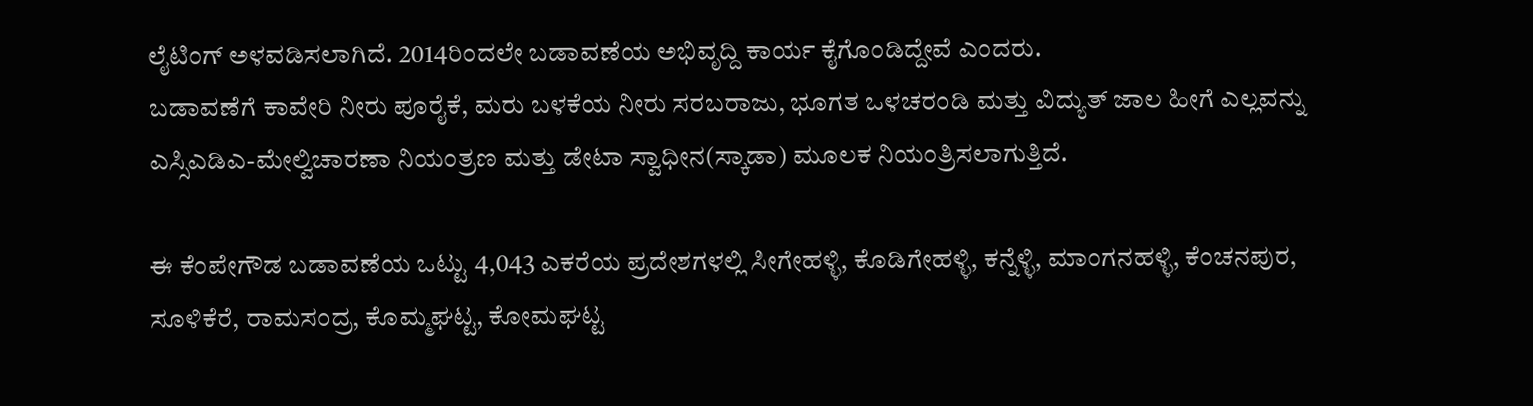ಲೈಟಿಂಗ್ ಅಳವಡಿಸಲಾಗಿದೆ. 2014ರಿಂದಲೇ ಬಡಾವಣೆಯ ಅಭಿವೃದ್ದಿ ಕಾರ್ಯ ಕೈಗೊಂಡಿದ್ದೇವೆ ಎಂದರು.
ಬಡಾವಣೆಗೆ ಕಾವೇರಿ ನೀರು ಪೂರೈಕೆ, ಮರು ಬಳಕೆಯ ನೀರು ಸರಬರಾಜು, ಭೂಗತ ಒಳಚರಂಡಿ ಮತ್ತು ವಿದ್ಯುತ್ ಜಾಲ ಹೀಗೆ ಎಲ್ಲವನ್ನು ಎಸ್ಸಿಎಡಿಎ-ಮೇಲ್ವಿಚಾರಣಾ ನಿಯಂತ್ರಣ ಮತ್ತು ಡೇಟಾ ಸ್ವಾಧೀನ(ಸ್ಕಾಡಾ) ಮೂಲಕ ನಿಯಂತ್ರಿಸಲಾಗುತ್ತಿದೆ.

ಈ ಕೆಂಪೇಗೌಡ ಬಡಾವಣೆಯ ಒಟ್ಟು 4,043 ಎಕರೆಯ ಪ್ರದೇಶಗಳಲ್ಲಿ ಸೀಗೇಹಳ್ಳಿ, ಕೊಡಿಗೇಹಳ್ಳಿ, ಕನ್ನೆಳ್ಳಿ, ಮಾಂಗನಹಳ್ಳಿ, ಕೆಂಚನಪುರ, ಸೂಳಿಕೆರೆ, ರಾಮಸಂದ್ರ, ಕೊಮ್ಮಘಟ್ಟ, ಕೋಮಘಟ್ಟ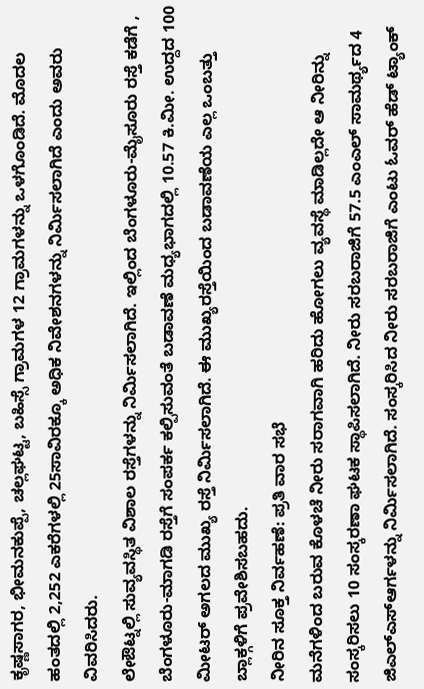ಕೃಷ್ಣಸಾಗರ, ಭೀಮನಕುಪ್ಪೆ, ಚಲ್ಲಘಟ್ಟ, ಬಹಿಸ್ಸೆ ಗ್ರಾಮಗಳ 12 ಗ್ರಾಮಗಳನ್ನು ಒಳಗೊಂಡಿದೆ. ಮೊದಲ ಹಂತದಲ್ಲಿ 2,252 ಎಕರೆಗಳಲ್ಲಿ 25ಸಾವಿರಕ್ಕೂ ಅಧಿಕ ನಿವೇಶನಗಳನ್ನು ನಿರ್ಮಿಸಲಾಗಿದೆ ಎಂದು ಅವರು ವಿವರಿಸಿದರು.
ಲೇಔಟ್ನಲ್ಲಿ ಸುವ್ಯವಸ್ಥಿತ ವಿಶಾಲ ರಸ್ತೆಗಳನ್ನು ನಿರ್ಮಿಸಲಾಗಿದೆ. ಇಲ್ಲಿಂದ ಬೆಂಗಳೂರು-ಮೈಸೂರು ರಸ್ತೆ ಕಡೆಗೆ , ಬೆಂಗಳೂರು-ಮಾಗಡಿ ರಸ್ತೆಗೆ ಸಂಪರ್ಕ ಕಲ್ಪಿಸುವಂತೆ ಬಡಾವಣೆ ಮಧ್ಯಭಾಗದಲ್ಲಿ 10.57 ಕಿ.ಮೀ. ಉದ್ದದ 100 ಮೀಟರ್ ಅಗಲದ ಮುಖ್ಯ ರಸ್ತೆ ನಿರ್ಮಿಸಲಾಗಿದೆ. ಈ ಮುಖ್ಯರಸ್ತೆಯಿಂದ ಬಡಾವಣೆಯ ಎಲ್ಲ ಒಂಬತ್ತು ಬ್ಲಾಕ್ಗಳಿಗೆ ಪ್ರವೇಶಿಸಬಹದು.
ನೀರಿನ ಸೂಕ್ತ ನಿರ್ವಹಣೆ: ಪ್ರತಿ ವಾರ ಸಭೆ
ಮನೆಗಳಿಂದ ಬರುವ ಕೊಳಚೆ ನೀರು ಸರಾಗವಾಗಿ ಹರಿದು ಹೋಗಲು ವ್ಯವಸ್ಥೆ ಮಾಡಿಲ್ಲದೇ ಆ ನೀರಿನ್ನು ಸಂಸ್ಕರಿಸಲು 10 ಸಂಸ್ಕರಣಾ ಘಟಕ ಸ್ಥಾಪಿಸಲಾಗಿದೆ. ನೀರು ಸರಬರಾಜಿಗೆ 57.5 ಎಂಎಲ್ ಸಾಮರ್ಥ್ಯದ 4 ಜಿಎಲ್ಎಸ್ಆರ್ಗಳನ್ನು ನಿರ್ಮಿಸಲಾಗಿದೆ. ಸಂಸ್ಕರಿಸಿದ ನೀರು ಸರಬರಾಜಿಗೆ ಎಂಟು ಓವರ್ ಹೆಡ್ ಟ್ಯಾಂಕ್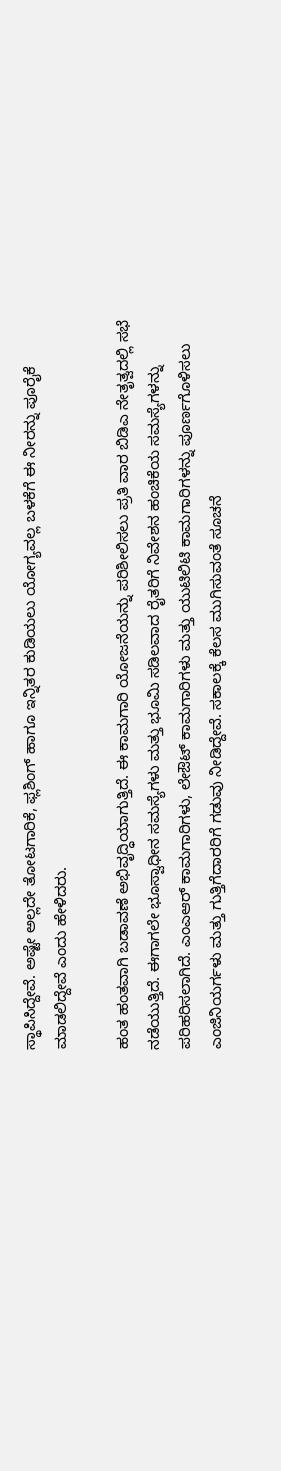ಸ್ಥಾಪಿಸಿದ್ದೇವೆ. ಅಷ್ಟೇ ಅಲ್ಲದೇ ತೋಟಗಾರಿಕೆ, ಫ್ಲಶಿಂಗ್ ಹಾಗೂ ಇನ್ನಿತರ ಕುಡಿಯಲು ಯೋಗ್ಯವಲ್ಲ ಬಳಕೆಗೆ ಈ ನೀರನ್ನು ಪೂರೈಕೆ ಮಾಡಲಿದ್ದೇವೆ ಎಂದು ಹೇಳಿದರು.

ಹಂತ ಹಂತವಾಗಿ ಬಡಾವಣೆ ಅಭಿವೃದ್ಧಿಯಾಗುತ್ತಿದೆ. ಈ ಕಾಮಗಾರಿ ಯೋಜನೆಯನ್ನು ಪರಿಶೀಲಿಸಲು ಪ್ರತಿ ವಾರ ಬಿಡಿಎ ನೇತೃತ್ವದಲ್ಲಿ ಸಭೆ ನಡೆಯುತ್ತಿದೆ. ಈಗಾಗಲೇ ಭೂಸ್ವಾಧೀನ ಸಮಸ್ಯೆಗಳು ಮತ್ತು ಭೂಮಿ ಸಡಿಲವಾದ ರೈತರಿಗೆ ನಿವೇಶನ ಹಂಚಿಕೆಯ ಸಮಸ್ಯೆಗಳನ್ನು ಪರಿಹರಿಸಲಾಗಿದೆ. ಎಂಎಆರ್ ಕಾಮಗಾರಿಗಳು, ಲೇಔಟ್ ಕಾಮಗಾರಿಗಳು ಮತ್ತು ಯುಟಿಲಿಟಿ ಕಾಮಗಾರಿಗಳನ್ನು ಪೂರ್ಣಗೊಳಿಸಲು ಎಂಜಿನಿಯರ್ಗಳು ಮತ್ತು ಗುತ್ತಿಗೆದಾರರಿಗೆ ಗಡುವು ನೀಡಿದ್ದೇವೆ. ಸಕಾಲಕ್ಕೆ ಕೆಲಸ ಮುಗಿಸುವಂತೆ ಸೂಚನೆ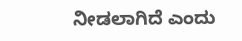ನೀಡಲಾಗಿದೆ ಎಂದು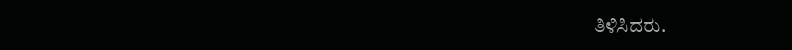ತಿಳಿಸಿದರು.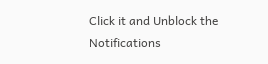Click it and Unblock the Notifications